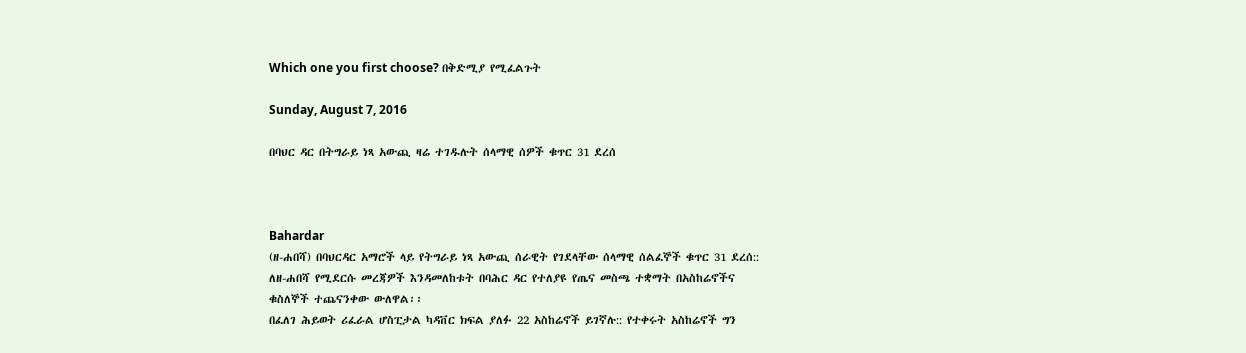Which one you first choose? በቅድሚያ የሚፈልጉት

Sunday, August 7, 2016

በባህር ዳር በትግራይ ነጻ አውጪ ዛሬ ተገዱሉት ሰላማዊ ሰዎች ቁጥር 31 ደረሰ



Bahardar
(ዘ-ሐበሻ) በባህርዳር አማሮች ላይ የትግራይ ነጻ አውጪ ሰራዊት የገደላቸው ሰላማዊ ሰልፈኞች ቁጥር 31 ደረሰ:: ለዘ-ሐበሻ የሚደርሱ መረጃዎች እንዳመለከቱት በባሕር ዳር የተለያዩ የጤና መስጫ ተቋማት በአስከሬኖችና ቁስለኞች ተጨናንቀው ውለዋል፡፡
በፈለገ ሕይወት ሪፈራል ሆስፒታል ካዳቨር ክፍል ያለፉ 22 አስከሬኖች ይገኛሉ:: የተቀሩት አስከሬኖች ግን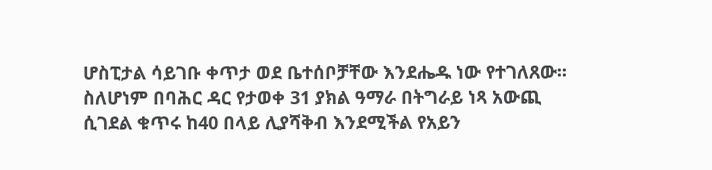ሆስፒታል ሳይገቡ ቀጥታ ወደ ቤተሰቦቻቸው እንደሔዱ ነው የተገለጸው፡፡
ስለሆነም በባሕር ዳር የታወቀ 31 ያክል ዓማራ በትግራይ ነጻ አውጪ ሲገደል ቁጥሩ ከ40 በላይ ሊያሻቅብ እንደሚችል የአይን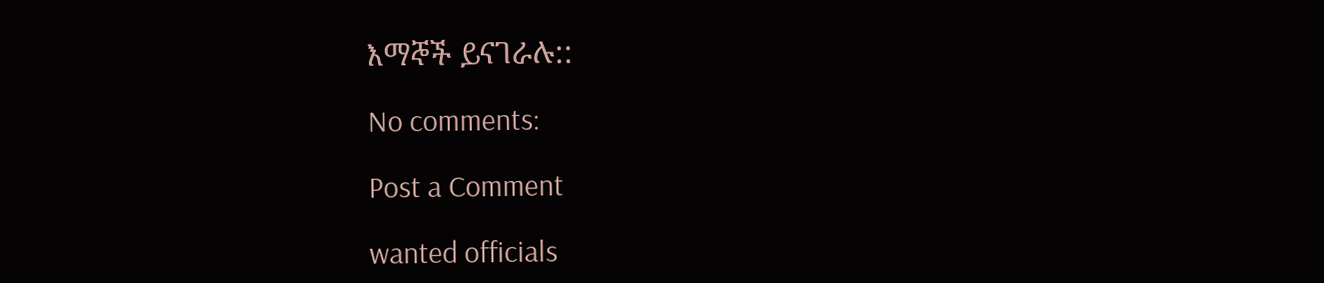እማኞች ይናገራሉ::

No comments:

Post a Comment

wanted officials